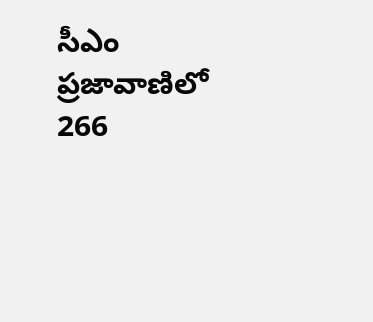సీఎం ప్రజావాణిలో 266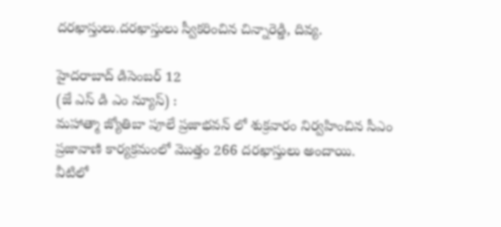దరఖాస్తులు.దరఖాస్తులు స్వీకరించిన చిన్నారెడ్డి, దివ్య.

హైదరాబాద్ డిసెంబర్ 12
(జే ఎస్ డి ఎం న్యూస్) :
మహాత్మా జ్యోతిబా పూలే ప్రజాభవన్ లో శుక్రవారం నిర్వహించిన సీఎం ప్రజావాణి కార్యక్రమంలో మొత్తం 266 దరఖాస్తులు అందాయి.
వీటిలో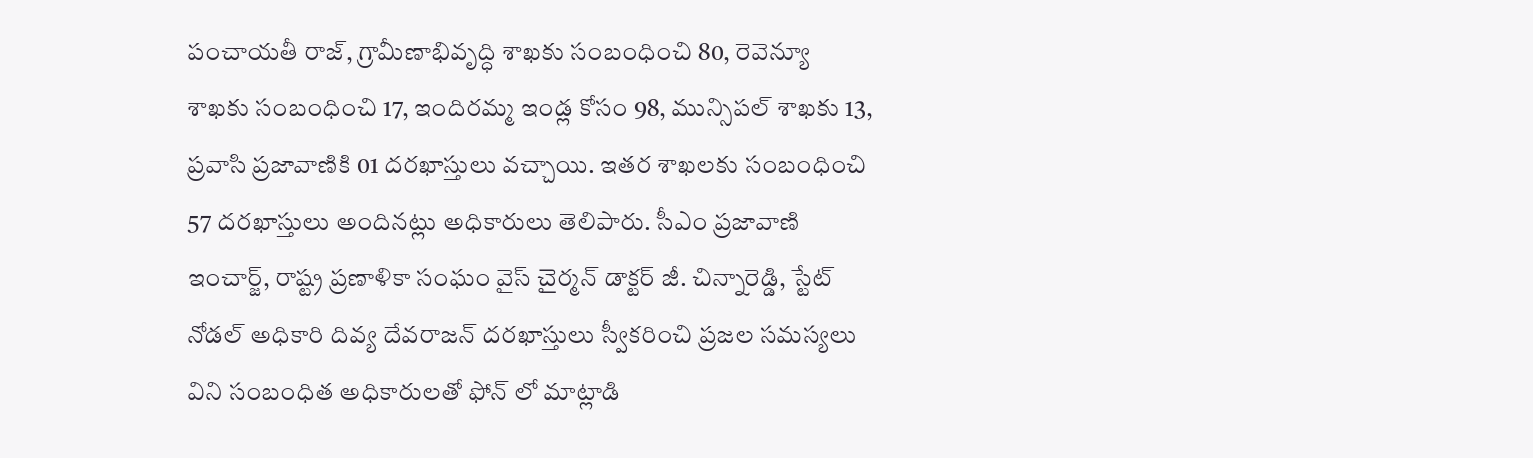పంచాయతీ రాజ్, గ్రామీణాభివృద్ధి శాఖకు సంబంధించి 80, రెవెన్యూ శాఖకు సంబంధించి 17, ఇందిరమ్మ ఇండ్ల కోసం 98, మున్సిపల్ శాఖకు 13, ప్రవాసి ప్రజావాణికి 01 దరఖాస్తులు వచ్చాయి. ఇతర శాఖలకు సంబంధించి 57 దరఖాస్తులు అందినట్లు అధికారులు తెలిపారు. సీఎం ప్రజావాణి ఇంచార్జ్, రాష్ట్ర ప్రణాళికా సంఘం వైస్ చైర్మన్ డాక్టర్ జీ. చిన్నారెడ్డి, స్టేట్ నోడల్ అధికారి దివ్య దేవరాజన్ దరఖాస్తులు స్వీకరించి ప్రజల సమస్యలు విని సంబంధిత అధికారులతో ఫోన్ లో మాట్లాడి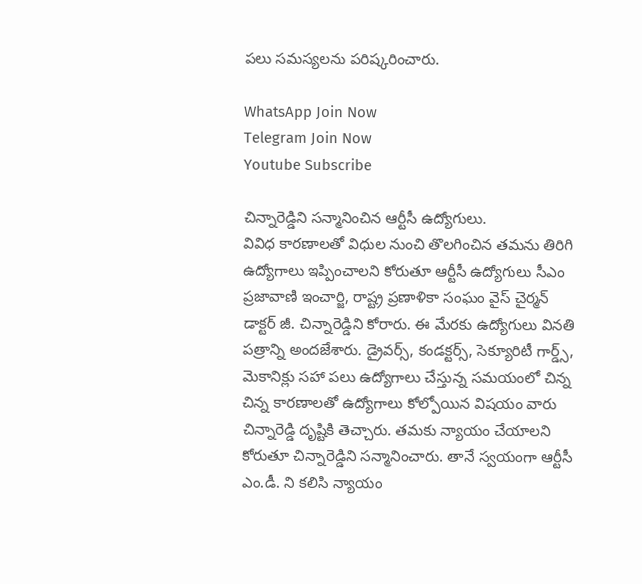పలు సమస్యలను పరిష్కరించారు.

WhatsApp Join Now
Telegram Join Now
Youtube Subscribe

చిన్నారెడ్డిని సన్మానించిన ఆర్టీసీ ఉద్యోగులు.
వివిధ కారణాలతో విధుల నుంచి తొలగించిన తమను తిరిగి ఉద్యోగాలు ఇప్పించాలని కోరుతూ ఆర్టీసీ ఉద్యోగులు సీఎం ప్రజావాణి ఇంచార్జి, రాష్ట్ర ప్రణాళికా సంఘం వైస్ చైర్మన్ డాక్టర్ జీ. చిన్నారెడ్డిని కోరారు. ఈ మేరకు ఉద్యోగులు వినతి పత్రాన్ని అందజేశారు. డ్రైవర్స్, కండక్టర్స్, సెక్యూరిటీ గార్డ్స్, మెకానిక్లు సహా పలు ఉద్యోగాలు చేస్తున్న సమయంలో చిన్న చిన్న కారణాలతో ఉద్యోగాలు కోల్పోయిన విషయం వారు చిన్నారెడ్డి దృష్టికి తెచ్చారు. తమకు న్యాయం చేయాలని కోరుతూ చిన్నారెడ్డిని సన్మానించారు. తానే స్వయంగా ఆర్టీసీ ఎం.డీ. ని కలిసి న్యాయం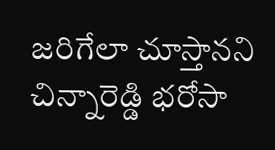జరిగేలా చూస్తానని చిన్నారెడ్డి భరోసా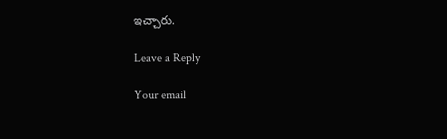ఇచ్చారు.

Leave a Reply

Your email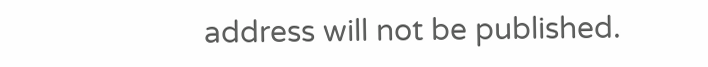address will not be published.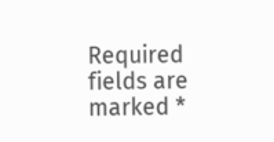Required fields are marked *